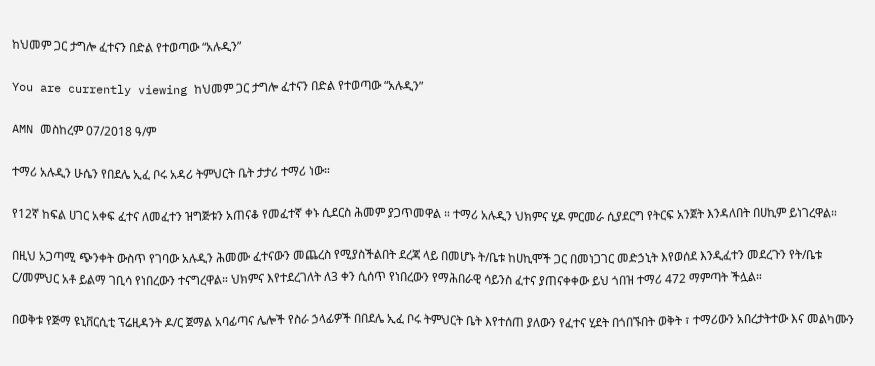ከህመም ጋር ታግሎ ፈተናን በድል የተወጣው “አሉዲን”

You are currently viewing ከህመም ጋር ታግሎ ፈተናን በድል የተወጣው “አሉዲን”

AMN መስከረም 07/2018 ዓ/ም

ተማሪ አሉዲን ሁሴን የበደሌ ኢፈ ቦሩ አዳሪ ትምህርት ቤት ታታሪ ተማሪ ነው።

የ12ኛ ከፍል ሀገር አቀፍ ፈተና ለመፈተን ዝግጅቱን አጠናቆ የመፈተኛ ቀኑ ሲደርስ ሕመም ያጋጥመዋል ። ተማሪ አሉዲን ህክምና ሂዶ ምርመራ ሲያደርግ የትርፍ አንጀት እንዳለበት በሀኪም ይነገረዋል።

በዚህ አጋጣሚ ጭንቀት ውስጥ የገባው አሉዲን ሕመሙ ፈተናውን መጨረስ የሚያስችልበት ደረጃ ላይ በመሆኑ ት/ቤቱ ከሀኪሞች ጋር በመነጋገር መድኃኒት እየወሰደ እንዲፈተን መደረጉን የት/ቤቱ ር/መምህር አቶ ይልማ ገቢሳ የነበረውን ተናግረዋል። ህክምና እየተደረገለት ለ3 ቀን ሲሰጥ የነበረውን የማሕበራዊ ሳይንስ ፈተና ያጠናቀቀው ይህ ጎበዝ ተማሪ 472 ማምጣት ችሏል።

በወቅቱ የጅማ ዩኒቨርሲቲ ፕሬዚዳንት ዶ/ር ጀማል አባፊጣና ሌሎች የስራ ኃላፊዎች በበደሌ ኢፈ ቦሩ ትምህርት ቤት እየተሰጠ ያለውን የፈተና ሂደት በጎበኙበት ወቅት ፣ ተማሪውን አበረታትተው እና መልካሙን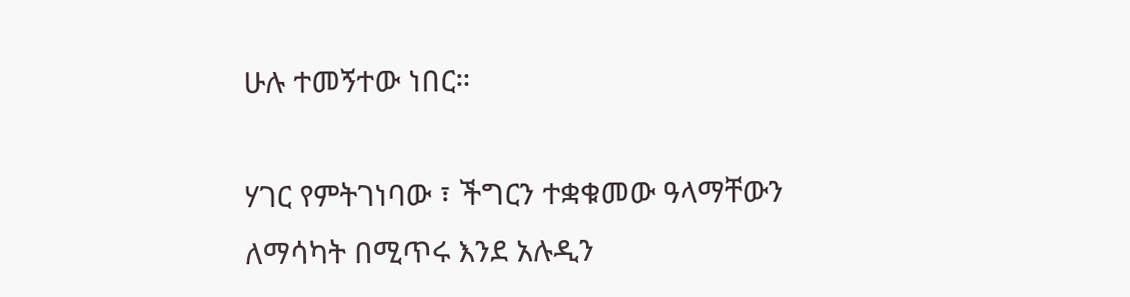ሁሉ ተመኝተው ነበር።

ሃገር የምትገነባው ፣ ችግርን ተቋቁመው ዓላማቸውን ለማሳካት በሚጥሩ እንደ አሉዲን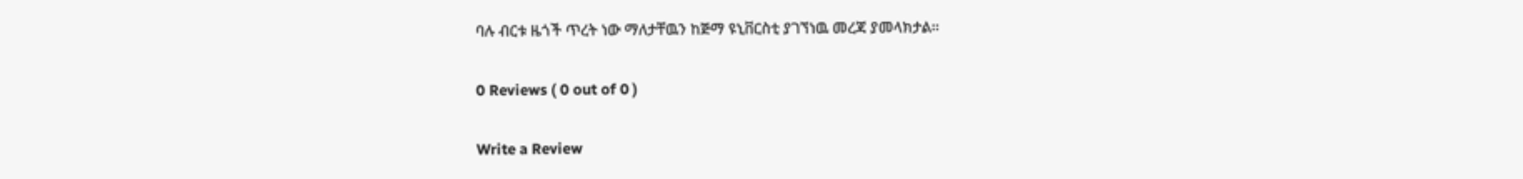ባሉ ብርቱ ዜጎች ጥረት ነው ማለታቸዉን ከጅማ ዩኒቨርስቲ ያገኘነዉ መረጃ ያመላክታል።

0 Reviews ( 0 out of 0 )

Write a Review